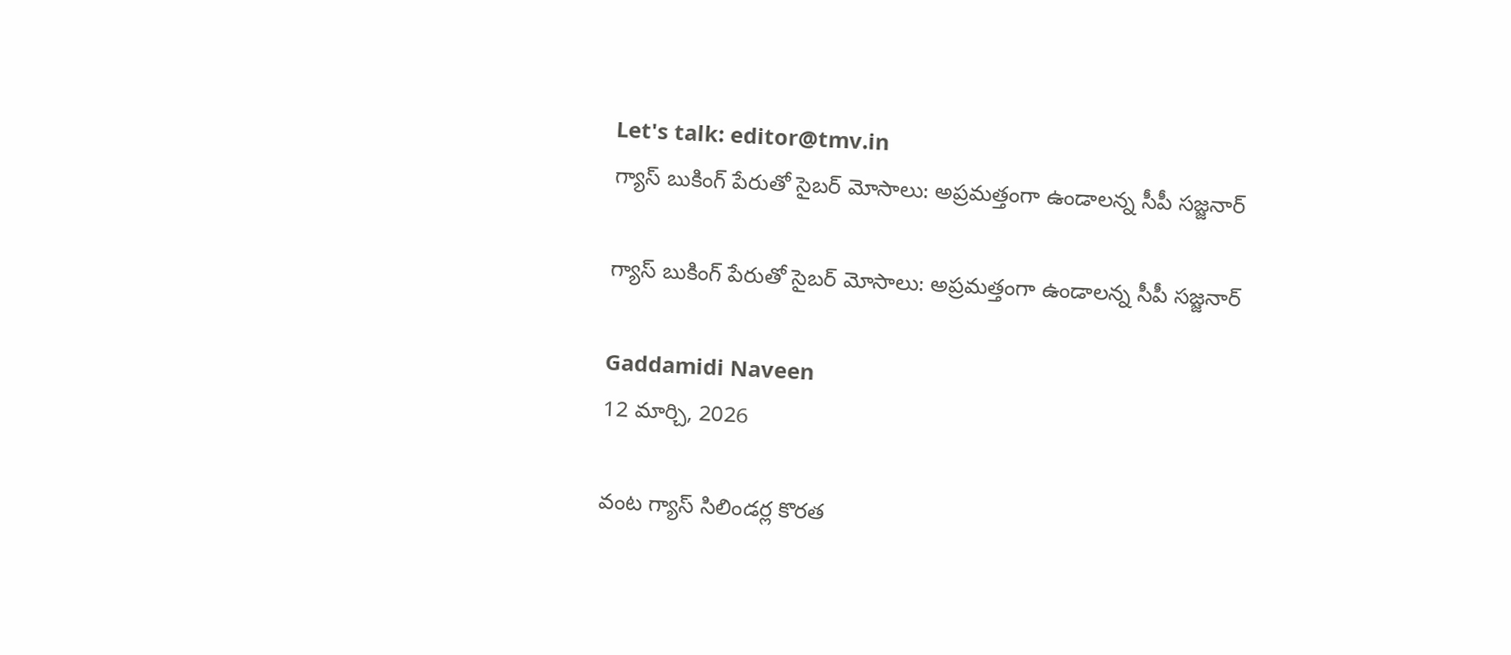Let's talk: editor@tmv.in
గ్యాస్ బుకింగ్ పేరుతో సైబర్ మోసాలు: అప్రమత్తంగా ఉండాలన్న సీపీ సజ్జనార్

గ్యాస్ బుకింగ్ పేరుతో సైబర్ మోసాలు: అప్రమత్తంగా ఉండాలన్న సీపీ సజ్జనార్

Gaddamidi Naveen
12 మార్చి, 2026

వంట గ్యాస్ సిలిండర్ల కొరత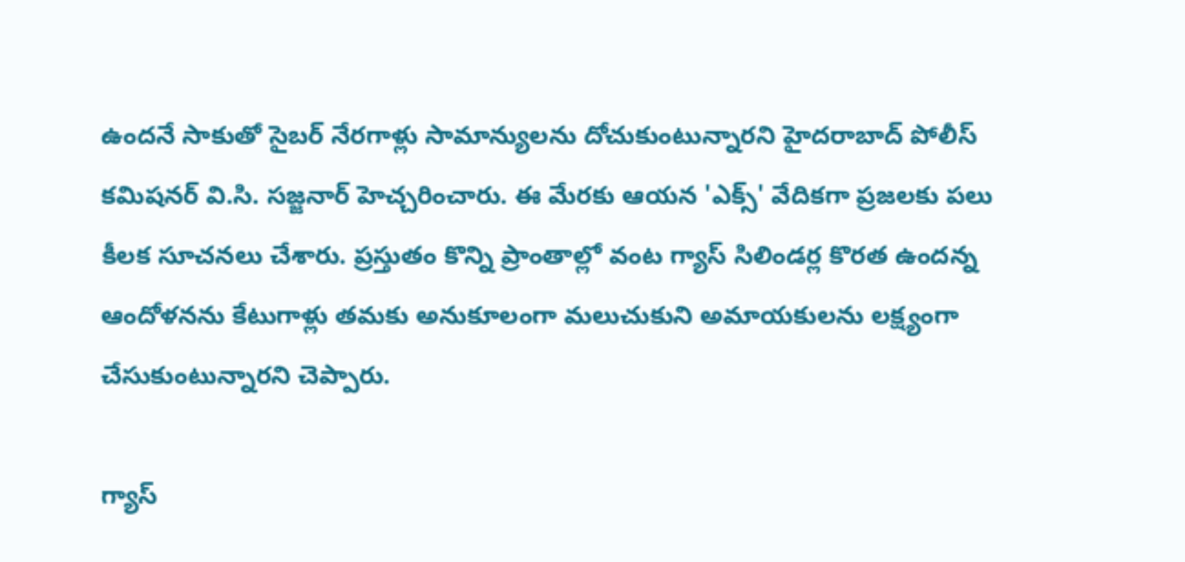ఉందనే సాకుతో సైబర్ నేరగాళ్లు సామాన్యులను దోచుకుంటున్నారని హైదరాబాద్ పోలీస్ కమిషనర్ వి.సి. సజ్జనార్ హెచ్చరించారు. ఈ మేరకు ఆయన 'ఎక్స్' వేదికగా ప్రజలకు పలు కీలక సూచనలు చేశారు. ప్రస్తుతం కొన్ని ప్రాంతాల్లో వంట గ్యాస్ సిలిండర్ల కొరత ఉందన్న ఆందోళనను కేటుగాళ్లు తమకు అనుకూలంగా మలుచుకుని అమాయకులను లక్ష్యంగా చేసుకుంటున్నారని చెప్పారు.

గ్యాస్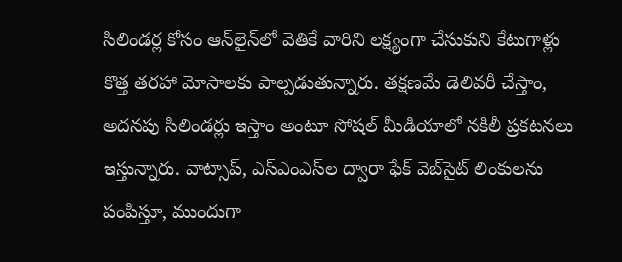సిలిండర్ల కోసం ఆన్‌లైన్‌లో వెతికే వారిని లక్ష్యంగా చేసుకుని కేటుగాళ్లు కొత్త తరహా మోసాలకు పాల్పడుతున్నారు. తక్షణమే డెలివరీ చేస్తాం, అదనపు సిలిండర్లు ఇస్తాం అంటూ సోషల్ మీడియాలో నకిలీ ప్రకటనలు ఇస్తున్నారు. వాట్సాప్, ఎస్ఎంఎస్‌ల ద్వారా ఫేక్ వెబ్‌సైట్ లింకులను పంపిస్తూ, ముందుగా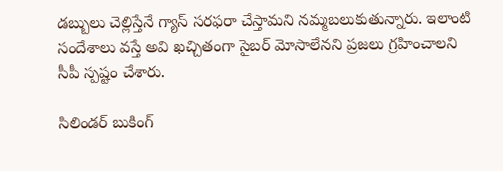డబ్బులు చెల్లిస్తేనే గ్యాస్ సరఫరా చేస్తామని నమ్మబలుకుతున్నారు. ఇలాంటి సందేశాలు వస్తే అవి ఖచ్చితంగా సైబర్ మోసాలేనని ప్రజలు గ్రహించాలని సీపీ స్పష్టం చేశారు.

సిలిండర్ బుకింగ్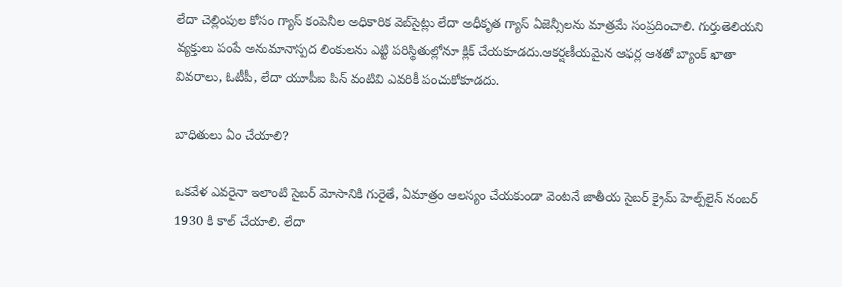లేదా చెల్లింపుల కోసం గ్యాస్ కంపెనీల అధికారిక వెబ్‌సైట్లు లేదా అధీకృత గ్యాస్ ఏజెన్సీలను మాత్రమే సంప్రదించాలి. గుర్తుతెలియని వ్యక్తులు పంపే అనుమానాస్పద లింకులను ఎట్టి పరిస్థితుల్లోనూ క్లిక్ చేయకూడదు.ఆకర్షణీయమైన ఆఫర్ల ఆశతో బ్యాంక్ ఖాతా వివరాలు, ఓటీపీ, లేదా యూపీఐ పిన్ వంటివి ఎవరికీ పంచుకోకూడదు.

బాధితులు ఏం చేయాలి?

ఒకవేళ ఎవరైనా ఇలాంటి సైబర్ మోసానికి గురైతే, ఏమాత్రం ఆలస్యం చేయకుండా వెంటనే జాతీయ సైబర్ క్రైమ్ హెల్ప్‌లైన్ నంబర్ 1930 కి కాల్ చేయాలి. లేదా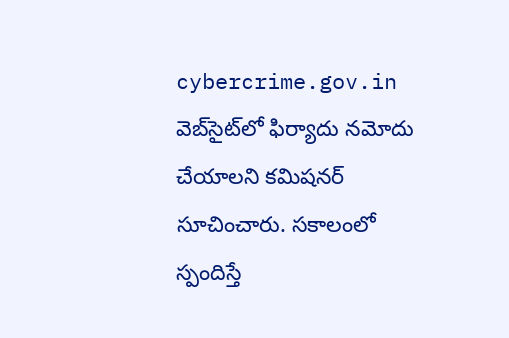cybercrime.gov.in వెబ్‌సైట్‌లో ఫిర్యాదు నమోదు చేయాలని కమిషనర్ సూచించారు. సకాలంలో స్పందిస్తే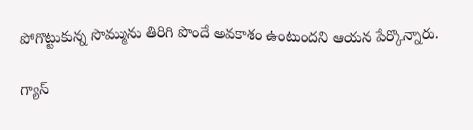పోగొట్టుకున్న సొమ్మును తిరిగి పొందే అవకాశం ఉంటుందని ఆయన పేర్కొన్నారు.

గ్యాస్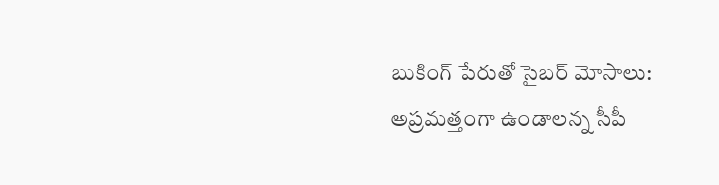బుకింగ్ పేరుతో సైబర్ మోసాలు: అప్రమత్తంగా ఉండాలన్న సీపీ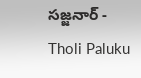సజ్జనార్ - Tholi Paluku